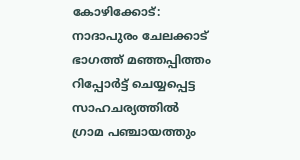കോഴിക്കോട്: നാദാപുരം ചേലക്കാട് ഭാഗത്ത് മഞ്ഞപ്പിത്തം റിപ്പോർട്ട് ചെയ്യപ്പെട്ട സാഹചര്യത്തിൽ ഗ്രാമ പഞ്ചായത്തും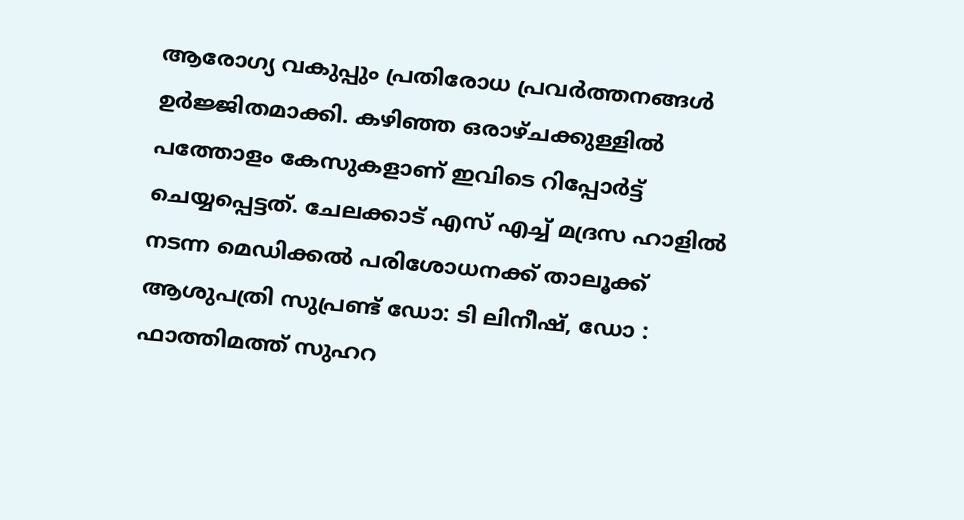ആരോഗ്യ വകുപ്പും പ്രതിരോധ പ്രവർത്തനങ്ങൾ ഉർജ്ജിതമാക്കി. കഴിഞ്ഞ ഒരാഴ്ചക്കുള്ളിൽ പത്തോളം കേസുകളാണ് ഇവിടെ റിപ്പോർട്ട് ചെയ്യപ്പെട്ടത്. ചേലക്കാട് എസ് എച്ച് മദ്രസ ഹാളിൽ നടന്ന മെഡിക്കൽ പരിശോധനക്ക് താലൂക്ക് ആശുപത്രി സുപ്രണ്ട് ഡോ: ടി ലിനീഷ്, ഡോ : ഫാത്തിമത്ത് സുഹറ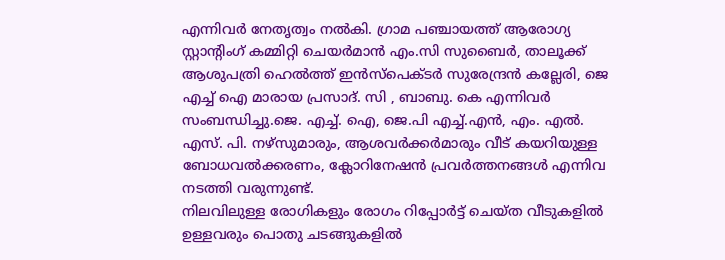എന്നിവർ നേതൃത്വം നൽകി. ഗ്രാമ പഞ്ചായത്ത് ആരോഗ്യ സ്റ്റാന്റിംഗ് കമ്മിറ്റി ചെയർമാൻ എം.സി സുബൈർ, താലൂക്ക് ആശുപത്രി ഹെൽത്ത് ഇൻസ്പെക്ടർ സുരേന്ദ്രൻ കല്ലേരി, ജെ എച്ച് ഐ മാരായ പ്രസാദ്. സി , ബാബു. കെ എന്നിവർ സംബന്ധിച്ചു.ജെ. എച്ച്. ഐ, ജെ.പി എച്ച്.എൻ, എം. എൽ. എസ്. പി. നഴ്സുമാരും, ആശവർക്കർമാരും വീട് കയറിയുള്ള ബോധവൽക്കരണം, ക്ലോറിനേഷൻ പ്രവർത്തനങ്ങൾ എന്നിവ നടത്തി വരുന്നുണ്ട്.
നിലവിലുള്ള രോഗികളും രോഗം റിപ്പോർട്ട് ചെയ്ത വീടുകളിൽ ഉള്ളവരും പൊതു ചടങ്ങുകളിൽ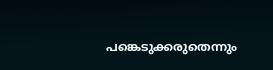പങ്കെടുക്കരുതെന്നും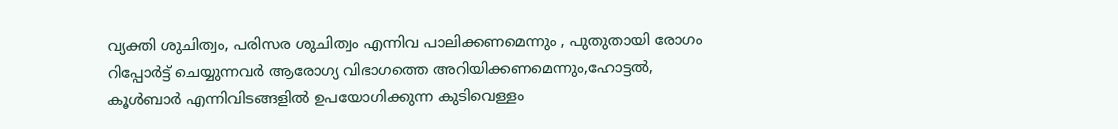വ്യക്തി ശുചിത്വം, പരിസര ശുചിത്വം എന്നിവ പാലിക്കണമെന്നും , പുതുതായി രോഗം റിപ്പോർട്ട് ചെയ്യുന്നവർ ആരോഗ്യ വിഭാഗത്തെ അറിയിക്കണമെന്നും,ഹോട്ടൽ, കൂൾബാർ എന്നിവിടങ്ങളിൽ ഉപയോഗിക്കുന്ന കുടിവെള്ളം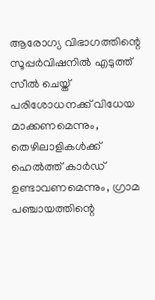ആരോഗ്യ വിഭാഗത്തിന്റെ സൂപ്പർവിഷനിൽ എടുത്ത് സീൽ ചെയ്ത് പരിശോധനക്ക് വിധേയ മാക്കണമെന്നും, തെഴിലാളികൾക്ക് ഹെൽത്ത് കാർഡ് ഉണ്ടാവണമെന്നും, ഗ്രാമ പഞ്ചായത്തിന്റെ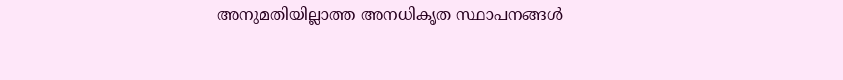അനുമതിയില്ലാത്ത അനധികൃത സ്ഥാപനങ്ങൾ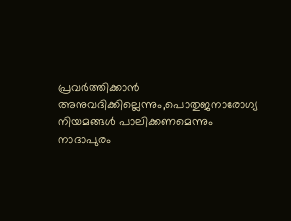പ്രവർത്തിക്കാൻ അനുവദിക്കില്ലെന്നും,പൊതുജനാരോഗ്യ നിയമങ്ങൾ പാലിക്കണമെന്നും നാദാപുരം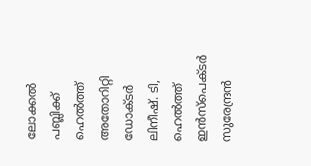ലോക്കൽ പബ്ലിക്ക് ഹെൽത്ത് അതോറിറ്റി ഡോക്ടർ ലിനീഷ്. ടി, ഹെൽത്ത് ഇൻസ്പെക്ടർ സുരേന്ദ്രൻ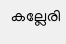കല്ലേരി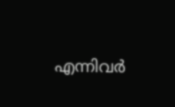എന്നിവർ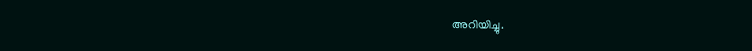അറിയിച്ചു.